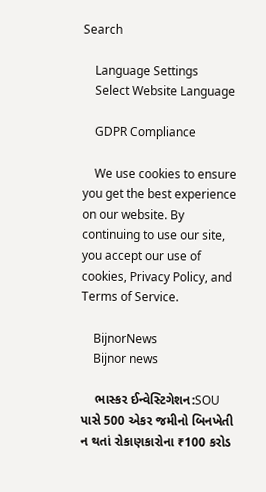Search

    Language Settings
    Select Website Language

    GDPR Compliance

    We use cookies to ensure you get the best experience on our website. By continuing to use our site, you accept our use of cookies, Privacy Policy, and Terms of Service.

    BijnorNews
    Bijnor news

    ભાસ્કર ઈન્વેસ્ટિગેશન:SOU પાસે 500 એકર જમીનો બિનખેતી ન થતાં રોકાણકારોના ₹100 કરોડ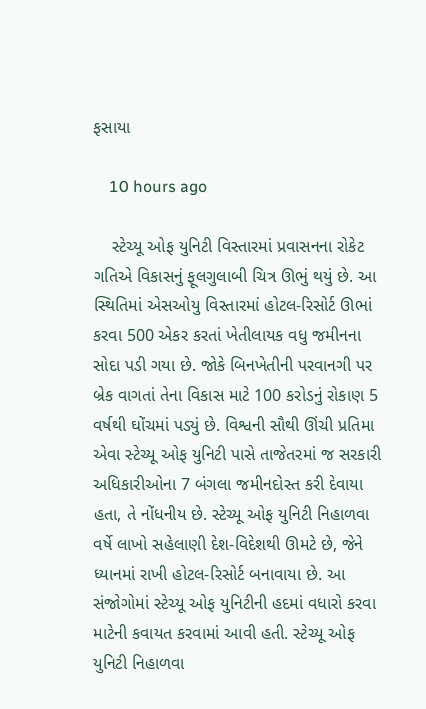ફસાયા

    10 hours ago

    સ્ટેચ્યૂ ઓફ યુનિટી વિસ્તારમાં પ્રવાસનના રોકેટ ગતિએ વિકાસનું ફૂલગુલાબી ચિત્ર ઊભું થયું છે. આ સ્થિતિમાં એસઓયુ વિસ્તારમાં હોટલ-રિસોર્ટ ઊભાં કરવા 500 એકર કરતાં ખેતીલાયક વધુ જમીનના સોદા પડી ગયા છે. જોકે બિનખેતીની પરવાનગી પર બ્રેક વાગતાં તેના વિકાસ માટે 100 કરોડનું રોકાણ 5 વર્ષથી ઘોંચમાં પડ્યું છે. વિશ્વની સૌથી ઊંચી પ્રતિમા એવા સ્ટેચ્યૂ ઓફ યુનિટી પાસે તાજેતરમાં જ સરકારી અધિકારીઓના 7 બંગલા જમીનદોસ્ત કરી દેવાયા હતા, તે નોંધનીય છે. સ્ટેચ્યૂ ઓફ યુનિટી નિહાળવા વર્ષે લાખો સહેલાણી દેશ-વિદેશથી ઊમટે છે, જેને ધ્યાનમાં રાખી હોટલ-રિસોર્ટ બનાવાયા છે. આ સંજોગોમાં સ્ટેચ્યૂ ઓફ યુનિટીની હદમાં વધારો કરવા માટેની કવાયત કરવામાં આવી હતી. સ્ટેચ્યૂ ઓફ યુનિટી નિહાળવા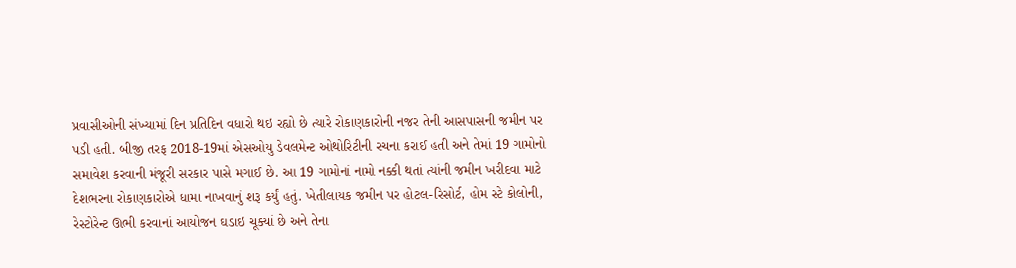પ્રવાસીઓની સંખ્યામાં દિન પ્રતિદિન વધારો થઇ રહ્યો છે ત્યારે રોકાણકારોની નજર તેની આસપાસની જમીન પર પડી હતી. બીજી તરફ 2018-19માં એસઓયુ ડેવલમેન્ટ ઓથોરિટીની રચના કરાઈ હતી અને તેમાં 19 ગામોનો સમાવેશ કરવાની મંજૂરી સરકાર પાસે મગાઈ છે. આ 19 ગામોનાં નામો નક્કી થતાં ત્યાંની જમીન ખરીદવા માટે દેશભરના રોકાણકારોએ ધામા નાખવાનું શરૂ કર્યું હતું. ખેતીલાયક જમીન પર હોટલ-રિસોર્ટ, હોમ સ્ટે કોલોની, રેસ્ટોરેન્ટ ઊભી કરવાનાં આયોજન ઘડાઇ ચૂક્યાં છે અને તેના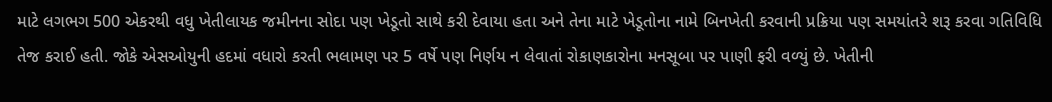માટે લગભગ 500 એકરથી વધુ ખેતીલાયક જમીનના સોદા પણ ખેડૂતો સાથે કરી દેવાયા હતા અને તેના માટે ખેડૂતોના નામે બિનખેતી કરવાની પ્રક્રિયા પણ સમયાંતરે શરૂ કરવા ગતિવિધિ તેજ કરાઈ હતી. જોકે એસઓયુની હદમાં વધારો કરતી ભલામણ પર 5 વર્ષે પણ નિર્ણય ન લેવાતાં રોકાણકારોના મનસૂબા પર પાણી ફરી વળ્યું છે. ખેતીની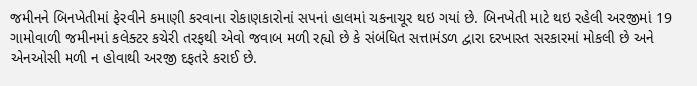જમીનને બિનખેતીમાં ફેરવીને કમાણી કરવાના રોકાણકારોનાં સપનાં હાલમાં ચકનાચૂર થઇ ગયાં છે. બિનખેતી માટે થઇ રહેલી અરજીમાં 19 ગામોવાળી જમીનમાં કલેક્ટર કચેરી તરફથી એવો જવાબ મળી રહ્યો છે કે સંબંધિત સત્તામંડળ દ્વારા દરખાસ્ત સરકારમાં મોકલી છે અને એનઓસી મળી ન હોવાથી અરજી દફતરે કરાઈ છે.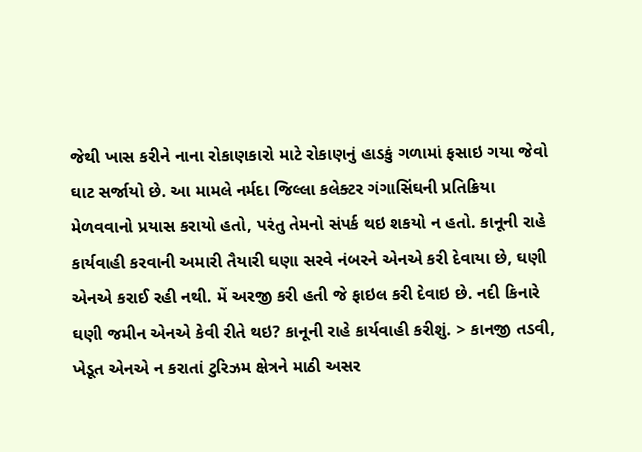જેથી ખાસ કરીને નાના રોકાણકારો માટે રોકાણનું હાડકું ગળામાં ફસાઇ ગયા જેવો ઘાટ સર્જાયો છે. આ મામલે નર્મદા જિલ્લા કલેક્ટર ગંગાસિંઘની પ્રતિક્રિયા મેળવવાનો પ્રયાસ કરાયો હતો, પરંતુ તેમનો સંપર્ક થઇ શકયો ન હતો. કાનૂની રાહે કાર્યવાહી કરવાની અમારી તૈયારી ઘણા સરવે નંબરને એનએ કરી દેવાયા છે, ઘણી એનએ કરાઈ રહી નથી. મેં અરજી કરી હતી જે ફાઇલ કરી દેવાઇ છે. નદી કિનારે ઘણી જમીન એનએ કેવી રીતે થઇ? કાનૂની રાહે કાર્યવાહી કરીશું. > કાનજી તડવી, ખેડૂત એનએ ન કરાતાં ટુરિઝમ ક્ષેત્રને માઠી અસર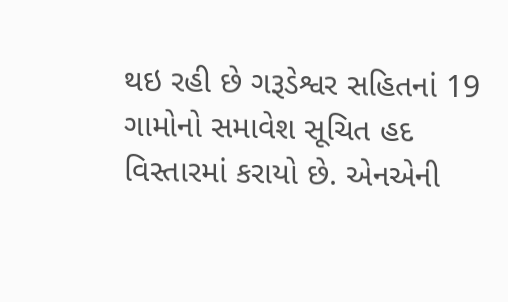થઇ રહી છે ગરૂડેશ્વર સહિતનાં 19 ગામોનો સમાવેશ સૂચિત હદ વિસ્તારમાં કરાયો છે. એનએની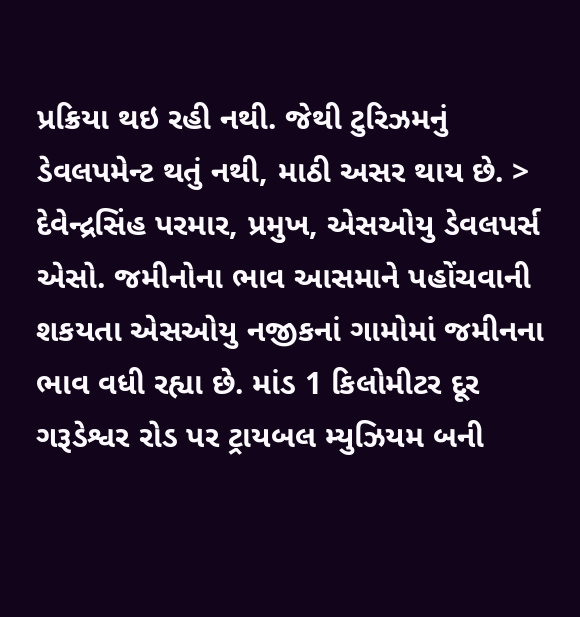પ્રક્રિયા થઇ રહી નથી. જેથી ટુરિઝમનું ડેવલપમેન્ટ થતું નથી, માઠી અસર થાય છે. > દેવેન્દ્રસિંહ પરમાર, પ્રમુખ, એસઓયુ ડેવલપર્સ એસો. જમીનોના ભાવ આસમાને પહોંચવાની શકયતા એસઓયુ નજીકનાં ગામોમાં જમીનના ભાવ વધી રહ્યા છે. માંડ 1 કિલોમીટર દૂર ગરૂડેશ્વર રોડ પર ટ્રાયબલ મ્યુઝિયમ બની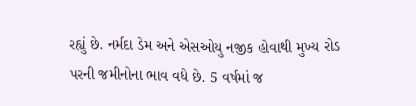રહ્યું છે. નર્મદા ડેમ અને એસઓયુ નજીક હોવાથી મુખ્ય રોડ પરની જમીનોના ભાવ વધે છે. 5 વર્ષમાં જ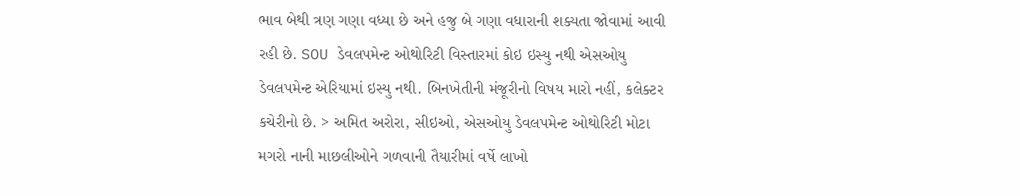ભાવ બેથી ત્રણ ગણા વધ્યા છે અને હજુ બે ગણા વધારાની શક્યતા જોવામાં આવી રહી છે. SOU ડેવલપમેન્ટ ઓથોરિટી વિસ્તારમાં કોઇ ઇસ્યુ નથી એસઓયુ ડેવલપમેન્ટ એરિયામાં ઇસ્યુ નથી. બિનખેતીની મંજૂરીનો વિષય મારો નહીં, કલેક્ટર કચેરીનો છે. > અમિત અરોરા, સીઇઓ, એસઓયુ ડેવલપમેન્ટ ઓથોરિટી મોટા મગરો નાની માછલીઓને ગળવાની તૈયારીમાં વર્ષે લાખો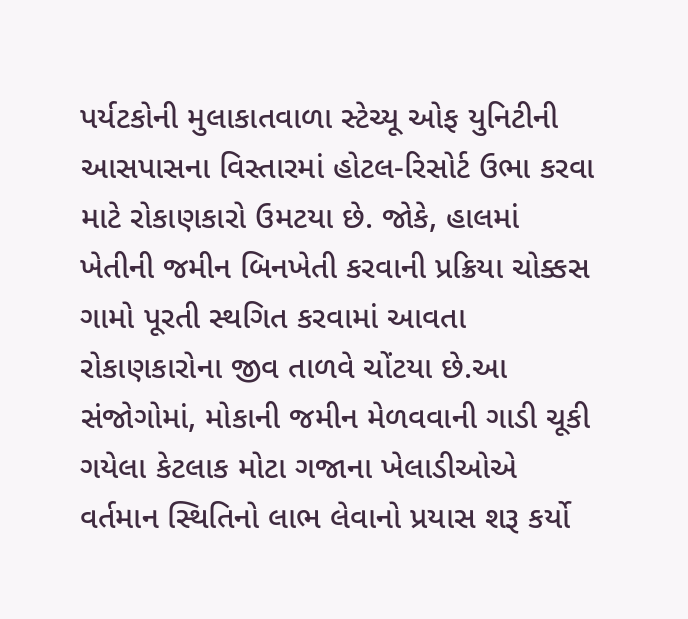પર્યટકોની મુલાકાતવાળા સ્ટેચ્યૂ ઓફ યુનિટીની આસપાસના વિસ્તારમાં હોટલ-રિસોર્ટ ઉભા કરવા માટે રોકાણકારો ઉમટયા છે. જોકે, હાલમાં ખેતીની જમીન બિનખેતી કરવાની પ્રક્રિયા ચોક્કસ ગામો પૂરતી સ્થગિત કરવામાં આવતા રોકાણકારોના જીવ તાળવે ચોંટયા છે.આ સંજોગોમાં, મોકાની જમીન મેળવવાની ગાડી ચૂકી ગયેલા કેટલાક મોટા ગજાના ખેલાડીઓએ વર્તમાન સ્થિતિનો લાભ લેવાનો પ્રયાસ શરૂ કર્યો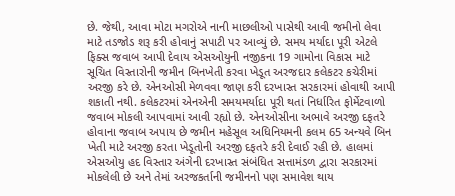છે. જેથી, આવા મોટા મગરોએ નાની માછલીઓ પાસેથી આવી જમીનો લેવા માટે તડજોડ શરૂ કરી હોવાનું સપાટી પર આવ્યું છે. સમય મર્યાદા પૂરી એટલે ફિક્સ જવાબ આપી દેવાય એસઓયુની નજીકના 19 ગામોના વિકાસ માટે સૂચિત વિસ્તારોની જમીન બિનખેતી કરવા ખેડૂત અરજદાર કલેકટર કચેરીમાં અરજી કરે છે. એનઓસી મેળવવા જાણ કરી દરખાસ્ત સરકારમાં હોવાથી આપી શકાતી નથી. કલેકટરમાં એનએની સમયમર્યાદા પૂરી થતાં નિર્ધારિત ફોર્મેટવાળો જવાબ મોકલી આપવામાં આવી રહ્યો છે. એનઓસીના અભાવે અરજી દફતરે હોવાના જવાબ અપાય છે જમીન મહેસૂલ અધિનિયમની કલમ 65 અન્યવે બિન ખેતી માટે અરજી કરતા ખેડૂતોની અરજી દફતરે કરી દેવાઈ રહી છે. હાલમાં એસઓયુ હદ વિસ્તાર અંગેની દરખાસ્ત સંબંધિત સત્તામંડળ દ્વારા સરકારમાં મોકલેલી છે અને તેમાં અરજકર્તાની જમીનનો પણ સમાવેશ થાય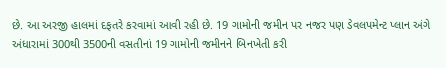છે. આ અરજી હાલમાં દફતરે કરવામાં આવી રહી છે. 19 ગામોની જમીન પર નજર પણ ડેવલપમેન્ટ પ્લાન અંગે અંધારામાં 300થી 3500ની વસતીનાં 19 ગામોની જમીનને બિનખેતી કરી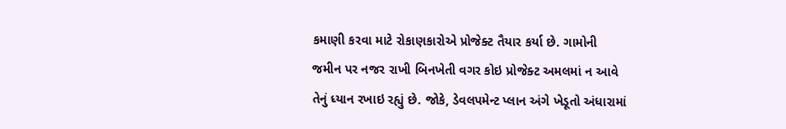કમાણી કરવા માટે રોકાણકારોએ પ્રોજેક્ટ તૈયાર કર્યા છે. ગામોની જમીન પર નજર રાખી બિનખેતી વગર કોઇ પ્રોજેક્ટ અમલમાં ન આવે તેનું ધ્યાન રખાઇ રહ્યું છે. જોકે, ડેવલપમેન્ટ પ્લાન અંગે ખેડૂતો અંધારામાં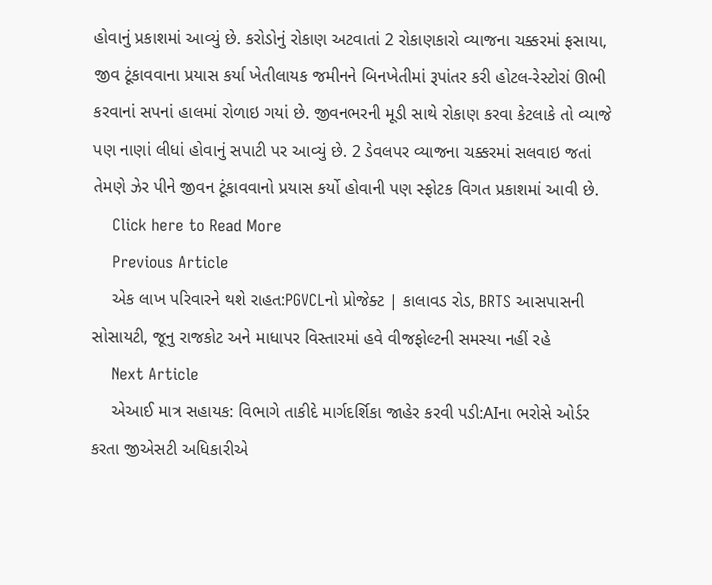હોવાનું પ્રકાશમાં આવ્યું છે. કરોડોનું રોકાણ અટવાતાં 2 રોકાણકારો વ્યાજના ચક્કરમાં ફસાયા, જીવ ટૂંકાવવાના પ્રયાસ કર્યા ખેતીલાયક જમીનને બિનખેતીમાં રૂપાંતર કરી હોટલ-રેસ્ટોરાં ઊભી કરવાનાં સપનાં હાલમાં રોળાઇ ગયાં છે. જીવનભરની મૂડી સાથે રોકાણ કરવા કેટલાકે તો વ્યાજે પણ નાણાં લીધાં હોવાનું સપાટી પર આવ્યું છે. 2 ડેવલપર વ્યાજના ચક્કરમાં સલવાઇ જતાં તેમણે ઝેર પીને જીવન ટૂંકાવવાનો પ્રયાસ કર્યો હોવાની પણ સ્ફોટક વિગત પ્રકાશમાં આવી છે.
    Click here to Read More
    Previous Article
    એક લાખ પરિવારને થશે રાહત:PGVCLનો પ્રોજેક્ટ | કાલાવડ રોડ, BRTS આસપાસની સોસાયટી, જૂનુ રાજકોટ અને માધાપર વિસ્તારમાં હવે વીજફોલ્ટની સમસ્યા નહીં રહે
    Next Article
    એઆઈ માત્ર સહાયક: વિભાગે તાકીદે માર્ગદર્શિકા જાહેર કરવી પડી:AIના ભરોસે ઓર્ડર કરતા જીએસટી અધિકારીએ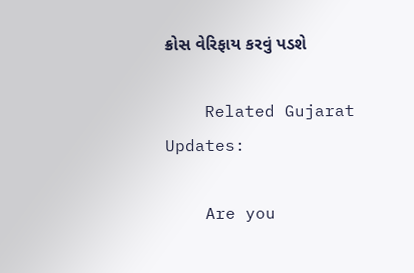ક્રોસ વેરિફાય કરવું પડશે

    Related Gujarat Updates:

    Are you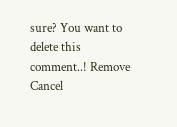sure? You want to delete this comment..! Remove Cancel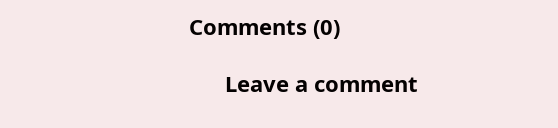Comments (0)

      Leave a comment